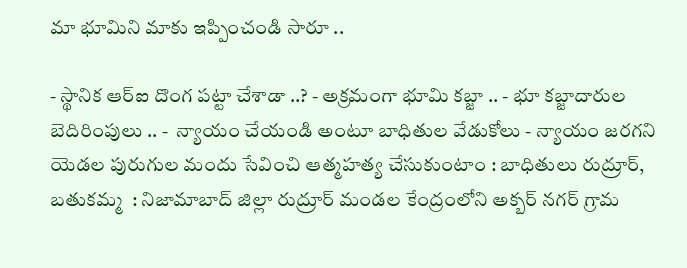మా భూమిని మాకు ఇప్పించండి సారూ ..

- స్థానిక ఆర్ఐ దొంగ పట్టా చేశాడా ..? - అక్రమంగా భూమి కబ్జా .. - భూ కబ్జాదారుల బెదిరింపులు .. -  న్యాయం చేయండి అంటూ బాధితుల వేడుకోలు - న్యాయం జరగని యెడల పురుగుల మందు సేవించి ఆత్మహత్య చేసుకుంటాం : బాధితులు రుద్రూర్, బతుకమ్మ  : నిజామాబాద్ జిల్లా రుద్రూర్ మండల కేంద్రంలోని అక్బర్ నగర్ గ్రామ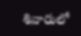శివారులో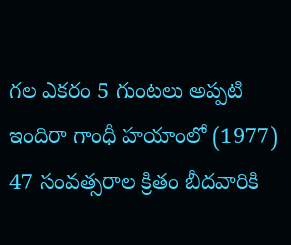గల ఎకరం 5 గుంటలు అప్పటి ఇందిరా గాంధీ హయాంలో (1977) 47 సంవత్సరాల క్రితం బీదవారికి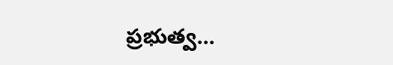ప్రభుత్వ...